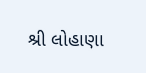શ્રી લોહાણા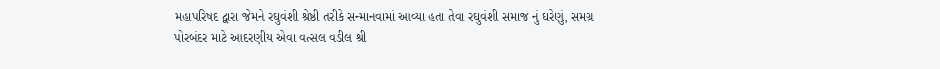મહાપરિષદ દ્વારા જેમને રઘુવંશી શ્રેષ્ઠી તરીકે સન્માનવામાં આવ્યા હતા તેવા રઘુવંશી સમાજ નું ઘરેણું, સમગ્ર પોરબંદર માટે આદરણીય એવા વત્સલ વડીલ શ્રી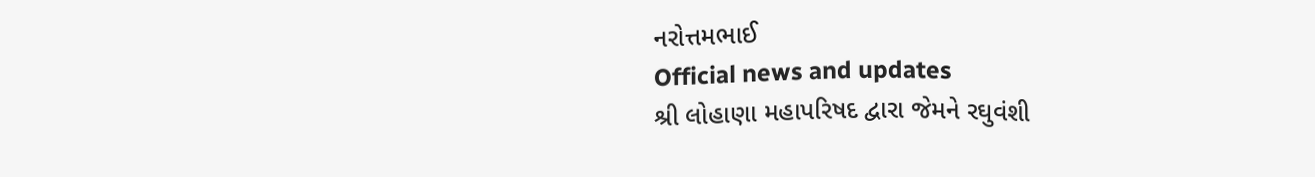નરોત્તમભાઈ
Official news and updates
શ્રી લોહાણા મહાપરિષદ દ્વારા જેમને રઘુવંશી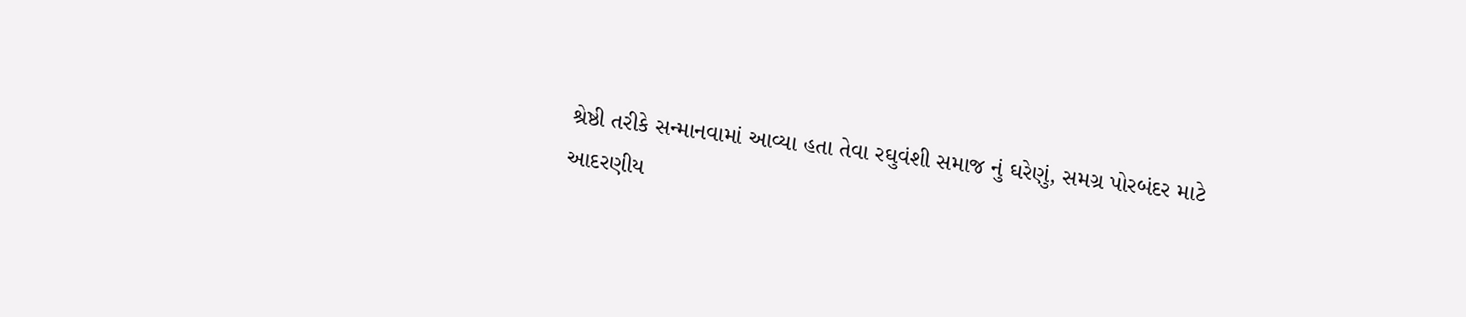શ્રેષ્ઠી તરીકે સન્માનવામાં આવ્યા હતા તેવા રઘુવંશી સમાજ નું ઘરેણું, સમગ્ર પોરબંદર માટે આદરણીય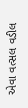એવા વત્સલ વડીલ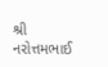શ્રી નરોત્તમભાઈ